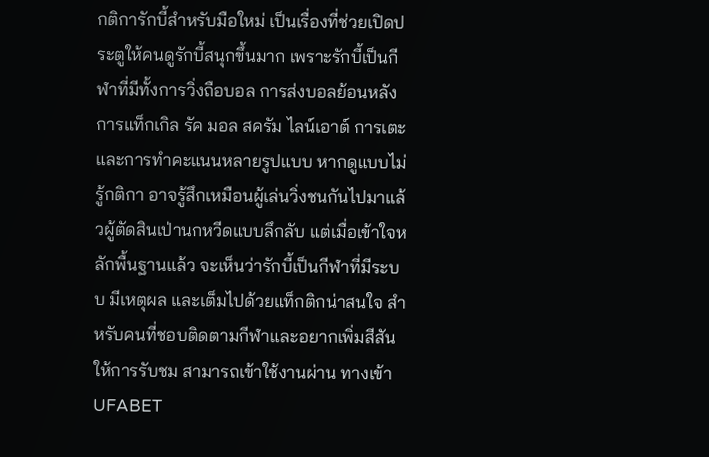กติการักบี้สำหรับมือใหม่ เป็นเรื่องที่ช่วยเปิดประตูให้คนดูรักบี้สนุกขึ้นมาก เพราะรักบี้เป็นกีฬาที่มีทั้งการวิ่งถือบอล การส่งบอลย้อนหลัง การแท็กเกิล รัค มอล สครัม ไลน์เอาต์ การเตะ และการทำคะแนนหลายรูปแบบ หากดูแบบไม่รู้กติกา อาจรู้สึกเหมือนผู้เล่นวิ่งชนกันไปมาแล้วผู้ตัดสินเป่านกหวีดแบบลึกลับ แต่เมื่อเข้าใจหลักพื้นฐานแล้ว จะเห็นว่ารักบี้เป็นกีฬาที่มีระบบ มีเหตุผล และเต็มไปด้วยแท็กติกน่าสนใจ สำหรับคนที่ชอบติดตามกีฬาและอยากเพิ่มสีสันให้การรับชม สามารถเข้าใช้งานผ่าน ทางเข้า UFABET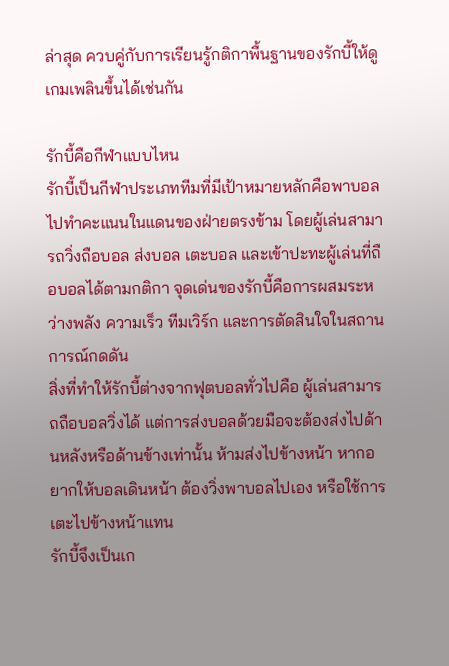ล่าสุด ควบคู่กับการเรียนรู้กติกาพื้นฐานของรักบี้ให้ดูเกมเพลินขึ้นได้เช่นกัน

รักบี้คือกีฬาแบบไหน
รักบี้เป็นกีฬาประเภททีมที่มีเป้าหมายหลักคือพาบอลไปทำคะแนนในแดนของฝ่ายตรงข้าม โดยผู้เล่นสามารถวิ่งถือบอล ส่งบอล เตะบอล และเข้าปะทะผู้เล่นที่ถือบอลได้ตามกติกา จุดเด่นของรักบี้คือการผสมระหว่างพลัง ความเร็ว ทีมเวิร์ก และการตัดสินใจในสถานการณ์กดดัน
สิ่งที่ทำให้รักบี้ต่างจากฟุตบอลทั่วไปคือ ผู้เล่นสามารถถือบอลวิ่งได้ แต่การส่งบอลด้วยมือจะต้องส่งไปด้านหลังหรือด้านข้างเท่านั้น ห้ามส่งไปข้างหน้า หากอยากให้บอลเดินหน้า ต้องวิ่งพาบอลไปเอง หรือใช้การเตะไปข้างหน้าแทน
รักบี้จึงเป็นเก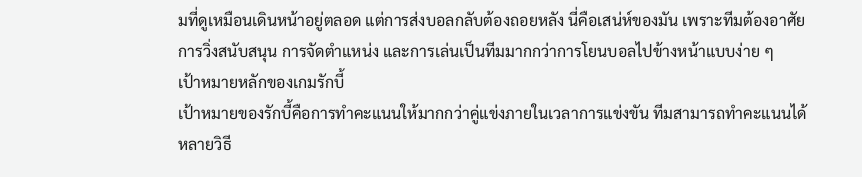มที่ดูเหมือนเดินหน้าอยู่ตลอด แต่การส่งบอลกลับต้องถอยหลัง นี่คือเสน่ห์ของมัน เพราะทีมต้องอาศัยการวิ่งสนับสนุน การจัดตำแหน่ง และการเล่นเป็นทีมมากกว่าการโยนบอลไปข้างหน้าแบบง่าย ๆ
เป้าหมายหลักของเกมรักบี้
เป้าหมายของรักบี้คือการทำคะแนนให้มากกว่าคู่แข่งภายในเวลาการแข่งขัน ทีมสามารถทำคะแนนได้หลายวิธี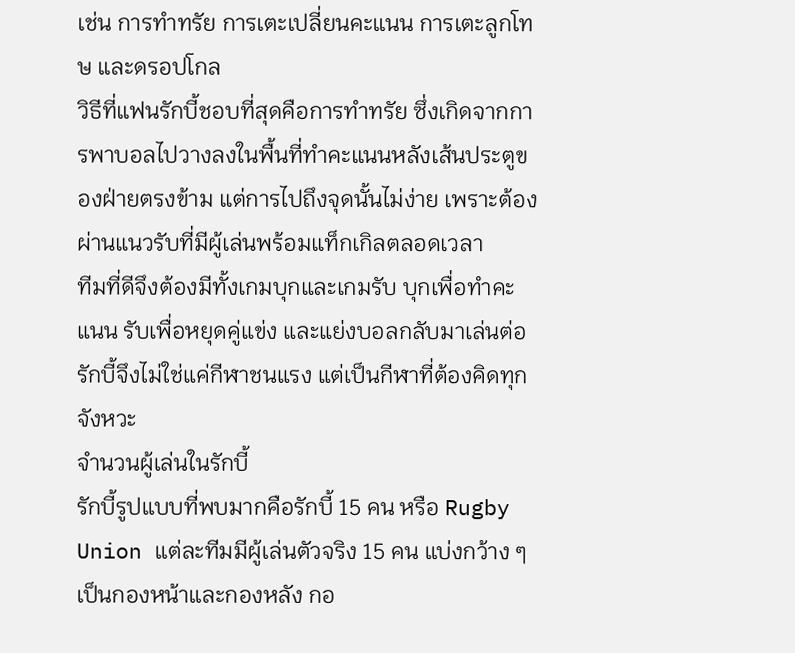เช่น การทำทรัย การเตะเปลี่ยนคะแนน การเตะลูกโทษ และดรอปโกล
วิธีที่แฟนรักบี้ชอบที่สุดคือการทำทรัย ซึ่งเกิดจากการพาบอลไปวางลงในพื้นที่ทำคะแนนหลังเส้นประตูของฝ่ายตรงข้าม แต่การไปถึงจุดนั้นไม่ง่าย เพราะต้องผ่านแนวรับที่มีผู้เล่นพร้อมแท็กเกิลตลอดเวลา
ทีมที่ดีจึงต้องมีทั้งเกมบุกและเกมรับ บุกเพื่อทำคะแนน รับเพื่อหยุดคู่แข่ง และแย่งบอลกลับมาเล่นต่อ รักบี้จึงไม่ใช่แค่กีฬาชนแรง แต่เป็นกีฬาที่ต้องคิดทุกจังหวะ
จำนวนผู้เล่นในรักบี้
รักบี้รูปแบบที่พบมากคือรักบี้ 15 คน หรือ Rugby Union แต่ละทีมมีผู้เล่นตัวจริง 15 คน แบ่งกว้าง ๆ เป็นกองหน้าและกองหลัง กอ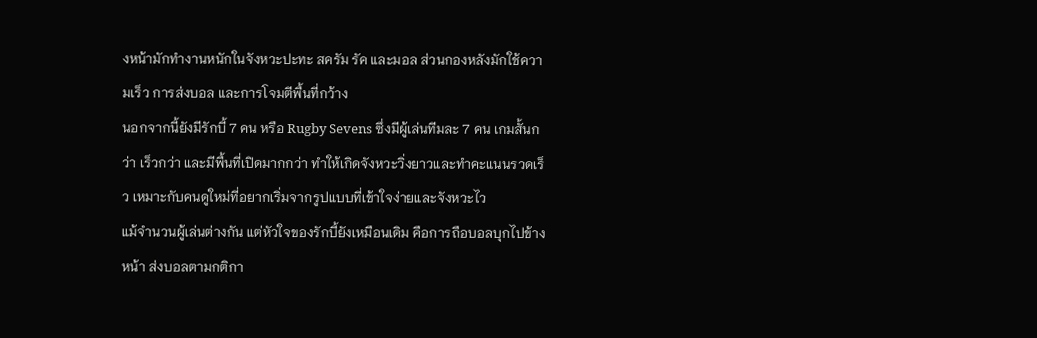งหน้ามักทำงานหนักในจังหวะปะทะ สครัม รัค และมอล ส่วนกองหลังมักใช้ความเร็ว การส่งบอล และการโจมตีพื้นที่กว้าง
นอกจากนี้ยังมีรักบี้ 7 คน หรือ Rugby Sevens ซึ่งมีผู้เล่นทีมละ 7 คน เกมสั้นกว่า เร็วกว่า และมีพื้นที่เปิดมากกว่า ทำให้เกิดจังหวะวิ่งยาวและทำคะแนนรวดเร็ว เหมาะกับคนดูใหม่ที่อยากเริ่มจากรูปแบบที่เข้าใจง่ายและจังหวะไว
แม้จำนวนผู้เล่นต่างกัน แต่หัวใจของรักบี้ยังเหมือนเดิม คือการถือบอลบุกไปข้างหน้า ส่งบอลตามกติกา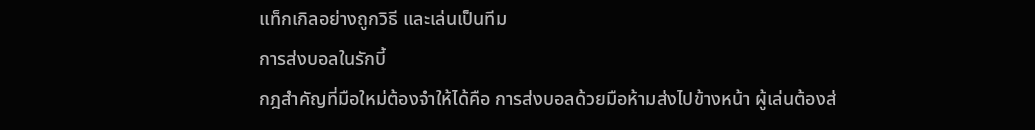แท็กเกิลอย่างถูกวิธี และเล่นเป็นทีม
การส่งบอลในรักบี้
กฎสำคัญที่มือใหม่ต้องจำให้ได้คือ การส่งบอลด้วยมือห้ามส่งไปข้างหน้า ผู้เล่นต้องส่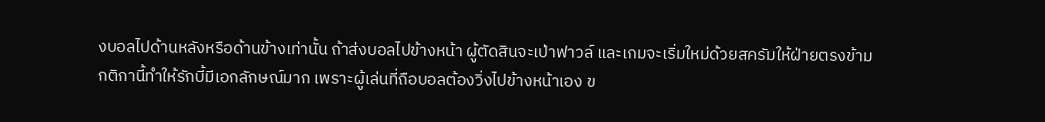งบอลไปด้านหลังหรือด้านข้างเท่านั้น ถ้าส่งบอลไปข้างหน้า ผู้ตัดสินจะเป่าฟาวล์ และเกมจะเริ่มใหม่ด้วยสครัมให้ฝ่ายตรงข้าม
กติกานี้ทำให้รักบี้มีเอกลักษณ์มาก เพราะผู้เล่นที่ถือบอลต้องวิ่งไปข้างหน้าเอง ข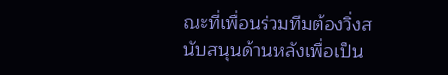ณะที่เพื่อนร่วมทีมต้องวิ่งสนับสนุนด้านหลังเพื่อเป็น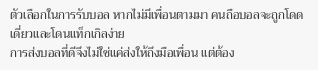ตัวเลือกในการรับบอล หากไม่มีเพื่อนตามมา คนถือบอลจะถูกโดดเดี่ยวและโดนแท็กเกิลง่าย
การส่งบอลที่ดีจึงไม่ใช่แค่ส่งให้ถึงมือเพื่อน แต่ต้อง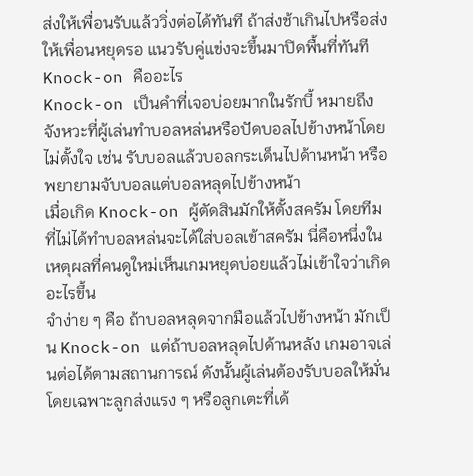ส่งให้เพื่อนรับแล้ววิ่งต่อได้ทันที ถ้าส่งช้าเกินไปหรือส่งให้เพื่อนหยุดรอ แนวรับคู่แข่งจะขึ้นมาปิดพื้นที่ทันที
Knock-on คืออะไร
Knock-on เป็นคำที่เจอบ่อยมากในรักบี้ หมายถึงจังหวะที่ผู้เล่นทำบอลหล่นหรือปัดบอลไปข้างหน้าโดยไม่ตั้งใจ เช่น รับบอลแล้วบอลกระเด็นไปด้านหน้า หรือพยายามจับบอลแต่บอลหลุดไปข้างหน้า
เมื่อเกิด Knock-on ผู้ตัดสินมักให้ตั้งสครัม โดยทีมที่ไม่ได้ทำบอลหล่นจะได้ใส่บอลเข้าสครัม นี่คือหนึ่งในเหตุผลที่คนดูใหม่เห็นเกมหยุดบ่อยแล้วไม่เข้าใจว่าเกิดอะไรขึ้น
จำง่าย ๆ คือ ถ้าบอลหลุดจากมือแล้วไปข้างหน้า มักเป็น Knock-on แต่ถ้าบอลหลุดไปด้านหลัง เกมอาจเล่นต่อได้ตามสถานการณ์ ดังนั้นผู้เล่นต้องรับบอลให้มั่น โดยเฉพาะลูกส่งแรง ๆ หรือลูกเตะที่เด้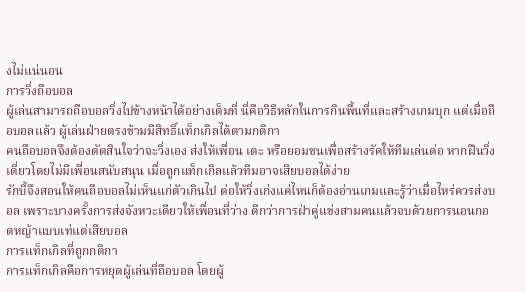งไม่แน่นอน
การวิ่งถือบอล
ผู้เล่นสามารถถือบอลวิ่งไปข้างหน้าได้อย่างเต็มที่ นี่คือวิธีหลักในการกินพื้นที่และสร้างเกมบุก แต่เมื่อถือบอลแล้ว ผู้เล่นฝ่ายตรงข้ามมีสิทธิ์แท็กเกิลได้ตามกติกา
คนถือบอลจึงต้องตัดสินใจว่าจะวิ่งเอง ส่งให้เพื่อน เตะ หรือยอมชนเพื่อสร้างรัคให้ทีมเล่นต่อ หากฝืนวิ่งเดี่ยวโดยไม่มีเพื่อนสนับสนุน เมื่อถูกแท็กเกิลแล้วทีมอาจเสียบอลได้ง่าย
รักบี้จึงสอนให้คนถือบอลไม่เห็นแก่ตัวเกินไป ต่อให้วิ่งเก่งแค่ไหนก็ต้องอ่านเกมและรู้ว่าเมื่อไหร่ควรส่งบอล เพราะบางครั้งการส่งจังหวะเดียวให้เพื่อนที่ว่าง ดีกว่าการฝ่าคู่แข่งสามคนแล้วจบด้วยการนอนกอดหญ้าแบบเท่แต่เสียบอล
การแท็กเกิลที่ถูกกติกา
การแท็กเกิลคือการหยุดผู้เล่นที่ถือบอล โดยผู้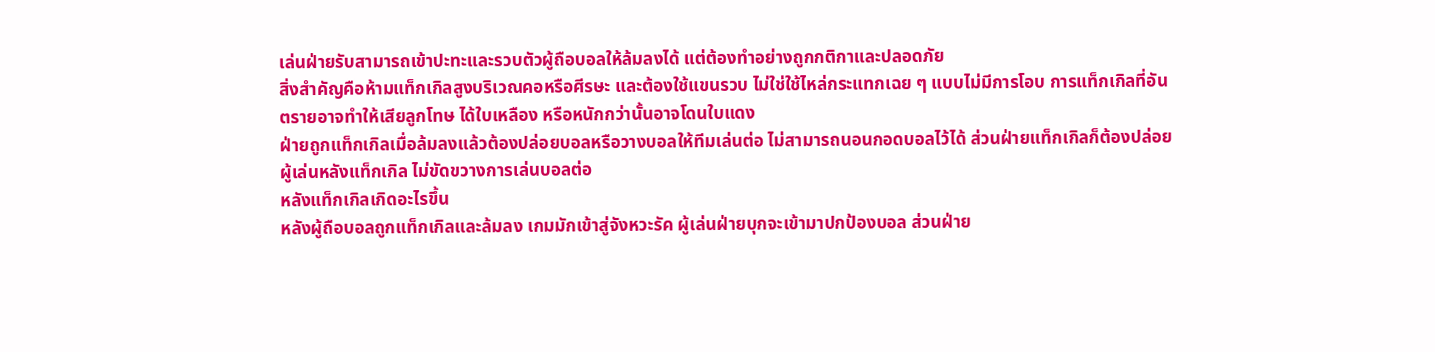เล่นฝ่ายรับสามารถเข้าปะทะและรวบตัวผู้ถือบอลให้ล้มลงได้ แต่ต้องทำอย่างถูกกติกาและปลอดภัย
สิ่งสำคัญคือห้ามแท็กเกิลสูงบริเวณคอหรือศีรษะ และต้องใช้แขนรวบ ไม่ใช่ใช้ไหล่กระแทกเฉย ๆ แบบไม่มีการโอบ การแท็กเกิลที่อันตรายอาจทำให้เสียลูกโทษ ได้ใบเหลือง หรือหนักกว่านั้นอาจโดนใบแดง
ฝ่ายถูกแท็กเกิลเมื่อล้มลงแล้วต้องปล่อยบอลหรือวางบอลให้ทีมเล่นต่อ ไม่สามารถนอนกอดบอลไว้ได้ ส่วนฝ่ายแท็กเกิลก็ต้องปล่อยผู้เล่นหลังแท็กเกิล ไม่ขัดขวางการเล่นบอลต่อ
หลังแท็กเกิลเกิดอะไรขึ้น
หลังผู้ถือบอลถูกแท็กเกิลและล้มลง เกมมักเข้าสู่จังหวะรัค ผู้เล่นฝ่ายบุกจะเข้ามาปกป้องบอล ส่วนฝ่าย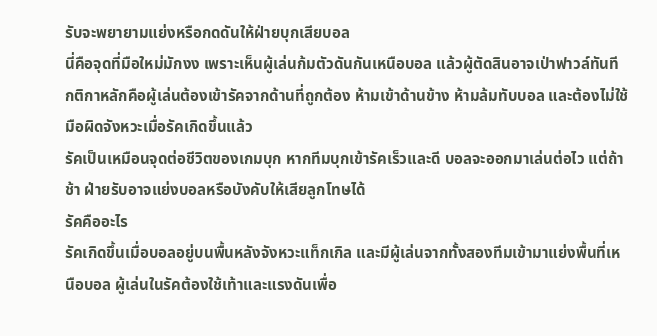รับจะพยายามแย่งหรือกดดันให้ฝ่ายบุกเสียบอล
นี่คือจุดที่มือใหม่มักงง เพราะเห็นผู้เล่นก้มตัวดันกันเหนือบอล แล้วผู้ตัดสินอาจเป่าฟาวล์ทันที กติกาหลักคือผู้เล่นต้องเข้ารัคจากด้านที่ถูกต้อง ห้ามเข้าด้านข้าง ห้ามล้มทับบอล และต้องไม่ใช้มือผิดจังหวะเมื่อรัคเกิดขึ้นแล้ว
รัคเป็นเหมือนจุดต่อชีวิตของเกมบุก หากทีมบุกเข้ารัคเร็วและดี บอลจะออกมาเล่นต่อไว แต่ถ้าช้า ฝ่ายรับอาจแย่งบอลหรือบังคับให้เสียลูกโทษได้
รัคคืออะไร
รัคเกิดขึ้นเมื่อบอลอยู่บนพื้นหลังจังหวะแท็กเกิล และมีผู้เล่นจากทั้งสองทีมเข้ามาแย่งพื้นที่เหนือบอล ผู้เล่นในรัคต้องใช้เท้าและแรงดันเพื่อ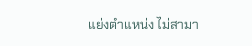แย่งตำแหน่ง ไม่สามา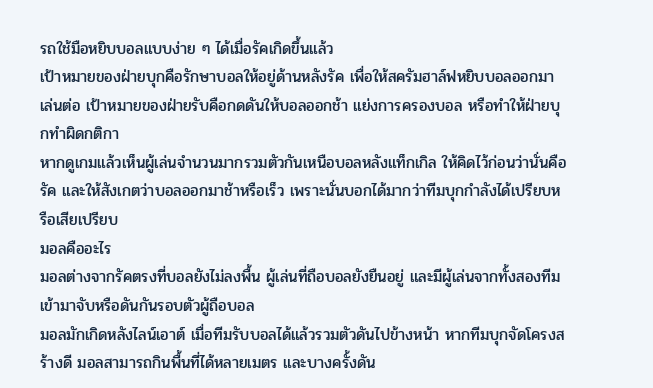รถใช้มือหยิบบอลแบบง่าย ๆ ได้เมื่อรัคเกิดขึ้นแล้ว
เป้าหมายของฝ่ายบุกคือรักษาบอลให้อยู่ด้านหลังรัค เพื่อให้สครัมฮาล์ฟหยิบบอลออกมาเล่นต่อ เป้าหมายของฝ่ายรับคือกดดันให้บอลออกช้า แย่งการครองบอล หรือทำให้ฝ่ายบุกทำผิดกติกา
หากดูเกมแล้วเห็นผู้เล่นจำนวนมากรวมตัวกันเหนือบอลหลังแท็กเกิล ให้คิดไว้ก่อนว่านั่นคือรัค และให้สังเกตว่าบอลออกมาช้าหรือเร็ว เพราะนั่นบอกได้มากว่าทีมบุกกำลังได้เปรียบหรือเสียเปรียบ
มอลคืออะไร
มอลต่างจากรัคตรงที่บอลยังไม่ลงพื้น ผู้เล่นที่ถือบอลยังยืนอยู่ และมีผู้เล่นจากทั้งสองทีมเข้ามาจับหรือดันกันรอบตัวผู้ถือบอล
มอลมักเกิดหลังไลน์เอาต์ เมื่อทีมรับบอลได้แล้วรวมตัวดันไปข้างหน้า หากทีมบุกจัดโครงสร้างดี มอลสามารถกินพื้นที่ได้หลายเมตร และบางครั้งดัน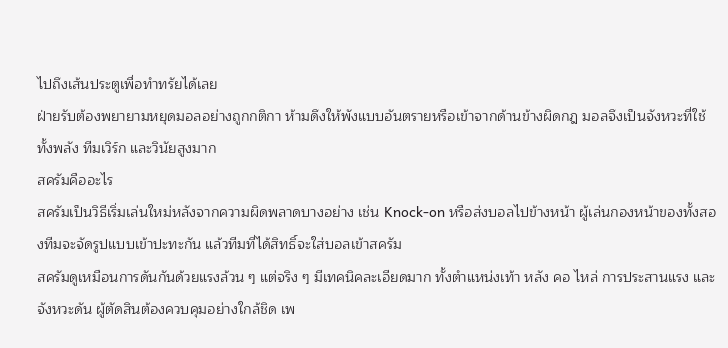ไปถึงเส้นประตูเพื่อทำทรัยได้เลย
ฝ่ายรับต้องพยายามหยุดมอลอย่างถูกกติกา ห้ามดึงให้พังแบบอันตรายหรือเข้าจากด้านข้างผิดกฎ มอลจึงเป็นจังหวะที่ใช้ทั้งพลัง ทีมเวิร์ก และวินัยสูงมาก
สครัมคืออะไร
สครัมเป็นวิธีเริ่มเล่นใหม่หลังจากความผิดพลาดบางอย่าง เช่น Knock-on หรือส่งบอลไปข้างหน้า ผู้เล่นกองหน้าของทั้งสองทีมจะจัดรูปแบบเข้าปะทะกัน แล้วทีมที่ได้สิทธิ์จะใส่บอลเข้าสครัม
สครัมดูเหมือนการดันกันด้วยแรงล้วน ๆ แต่จริง ๆ มีเทคนิคละเอียดมาก ทั้งตำแหน่งเท้า หลัง คอ ไหล่ การประสานแรง และจังหวะดัน ผู้ตัดสินต้องควบคุมอย่างใกล้ชิด เพ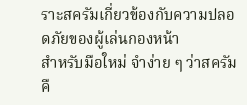ราะสครัมเกี่ยวข้องกับความปลอดภัยของผู้เล่นกองหน้า
สำหรับมือใหม่ จำง่าย ๆ ว่าสครัมคื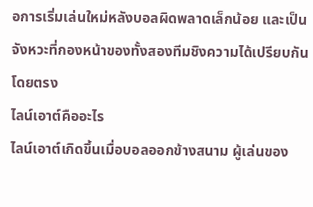อการเริ่มเล่นใหม่หลังบอลผิดพลาดเล็กน้อย และเป็นจังหวะที่กองหน้าของทั้งสองทีมชิงความได้เปรียบกันโดยตรง
ไลน์เอาต์คืออะไร
ไลน์เอาต์เกิดขึ้นเมื่อบอลออกข้างสนาม ผู้เล่นของ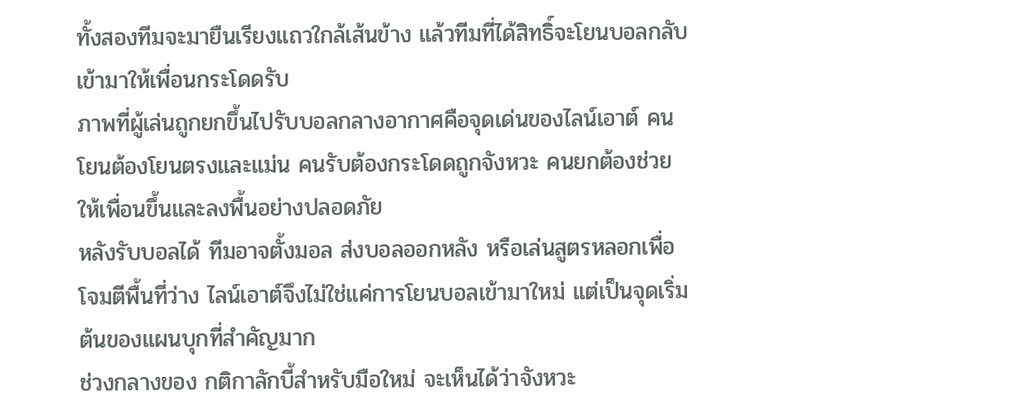ทั้งสองทีมจะมายืนเรียงแถวใกล้เส้นข้าง แล้วทีมที่ได้สิทธิ์จะโยนบอลกลับเข้ามาให้เพื่อนกระโดดรับ
ภาพที่ผู้เล่นถูกยกขึ้นไปรับบอลกลางอากาศคือจุดเด่นของไลน์เอาต์ คนโยนต้องโยนตรงและแม่น คนรับต้องกระโดดถูกจังหวะ คนยกต้องช่วยให้เพื่อนขึ้นและลงพื้นอย่างปลอดภัย
หลังรับบอลได้ ทีมอาจตั้งมอล ส่งบอลออกหลัง หรือเล่นสูตรหลอกเพื่อโจมตีพื้นที่ว่าง ไลน์เอาต์จึงไม่ใช่แค่การโยนบอลเข้ามาใหม่ แต่เป็นจุดเริ่มต้นของแผนบุกที่สำคัญมาก
ช่วงกลางของ กติกาลักบี้สำหรับมือใหม่ จะเห็นได้ว่าจังหวะ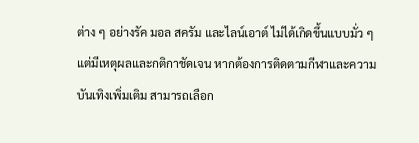ต่าง ๆ อย่างรัค มอล สครัม และไลน์เอาต์ ไม่ได้เกิดขึ้นแบบมั่ว ๆ แต่มีเหตุผลและกติกาชัดเจน หากต้องการติดตามกีฬาและความบันเทิงเพิ่มเติม สามารถเลือก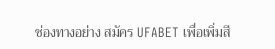ช่องทางอย่าง สมัคร UFABET เพื่อเพิ่มสี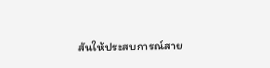สันให้ประสบการณ์สาย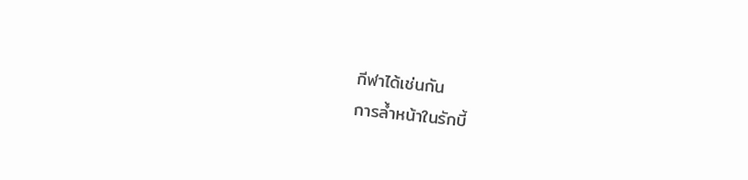กีฬาได้เช่นกัน
การล้ำหน้าในรักบี้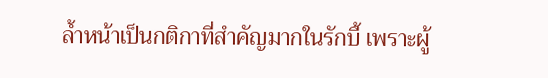ล้ำหน้าเป็นกติกาที่สำคัญมากในรักบี้ เพราะผู้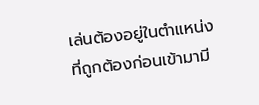เล่นต้องอยู่ในตำแหน่งที่ถูกต้องก่อนเข้ามามี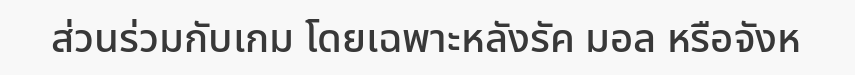ส่วนร่วมกับเกม โดยเฉพาะหลังรัค มอล หรือจังห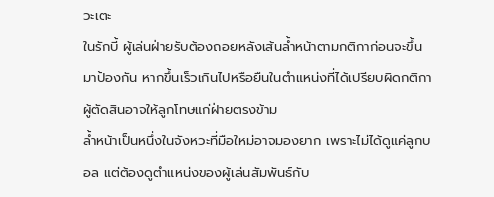วะเตะ
ในรักบี้ ผู้เล่นฝ่ายรับต้องถอยหลังเส้นล้ำหน้าตามกติกาก่อนจะขึ้นมาป้องกัน หากขึ้นเร็วเกินไปหรือยืนในตำแหน่งที่ได้เปรียบผิดกติกา ผู้ตัดสินอาจให้ลูกโทษแก่ฝ่ายตรงข้าม
ล้ำหน้าเป็นหนึ่งในจังหวะที่มือใหม่อาจมองยาก เพราะไม่ได้ดูแค่ลูกบอล แต่ต้องดูตำแหน่งของผู้เล่นสัมพันธ์กับ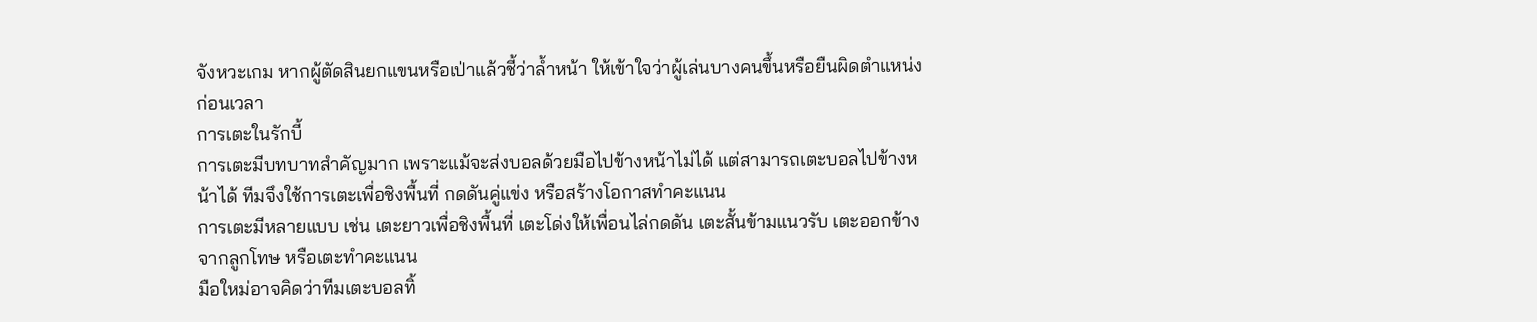จังหวะเกม หากผู้ตัดสินยกแขนหรือเป่าแล้วชี้ว่าล้ำหน้า ให้เข้าใจว่าผู้เล่นบางคนขึ้นหรือยืนผิดตำแหน่งก่อนเวลา
การเตะในรักบี้
การเตะมีบทบาทสำคัญมาก เพราะแม้จะส่งบอลด้วยมือไปข้างหน้าไม่ได้ แต่สามารถเตะบอลไปข้างหน้าได้ ทีมจึงใช้การเตะเพื่อชิงพื้นที่ กดดันคู่แข่ง หรือสร้างโอกาสทำคะแนน
การเตะมีหลายแบบ เช่น เตะยาวเพื่อชิงพื้นที่ เตะโด่งให้เพื่อนไล่กดดัน เตะสั้นข้ามแนวรับ เตะออกข้างจากลูกโทษ หรือเตะทำคะแนน
มือใหม่อาจคิดว่าทีมเตะบอลทิ้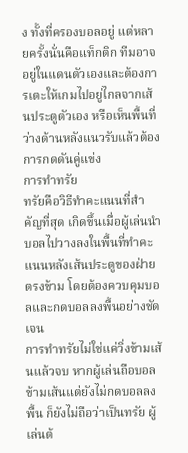ง ทั้งที่ครองบอลอยู่ แต่หลายครั้งนั่นคือแท็กติก ทีมอาจอยู่ในแดนตัวเองและต้องการเตะให้เกมไปอยู่ไกลจากเส้นประตูตัวเอง หรือเห็นพื้นที่ว่างด้านหลังแนวรับแล้วต้องการกดดันคู่แข่ง
การทำทรัย
ทรัยคือวิธีทำคะแนนที่สำคัญที่สุด เกิดขึ้นเมื่อผู้เล่นนำบอลไปวางลงในพื้นที่ทำคะแนนหลังเส้นประตูของฝ่ายตรงข้าม โดยต้องควบคุมบอลและกดบอลลงพื้นอย่างชัดเจน
การทำทรัยไม่ใช่แค่วิ่งข้ามเส้นแล้วจบ หากผู้เล่นถือบอลข้ามเส้นแต่ยังไม่กดบอลลงพื้น ก็ยังไม่ถือว่าเป็นทรัย ผู้เล่นต้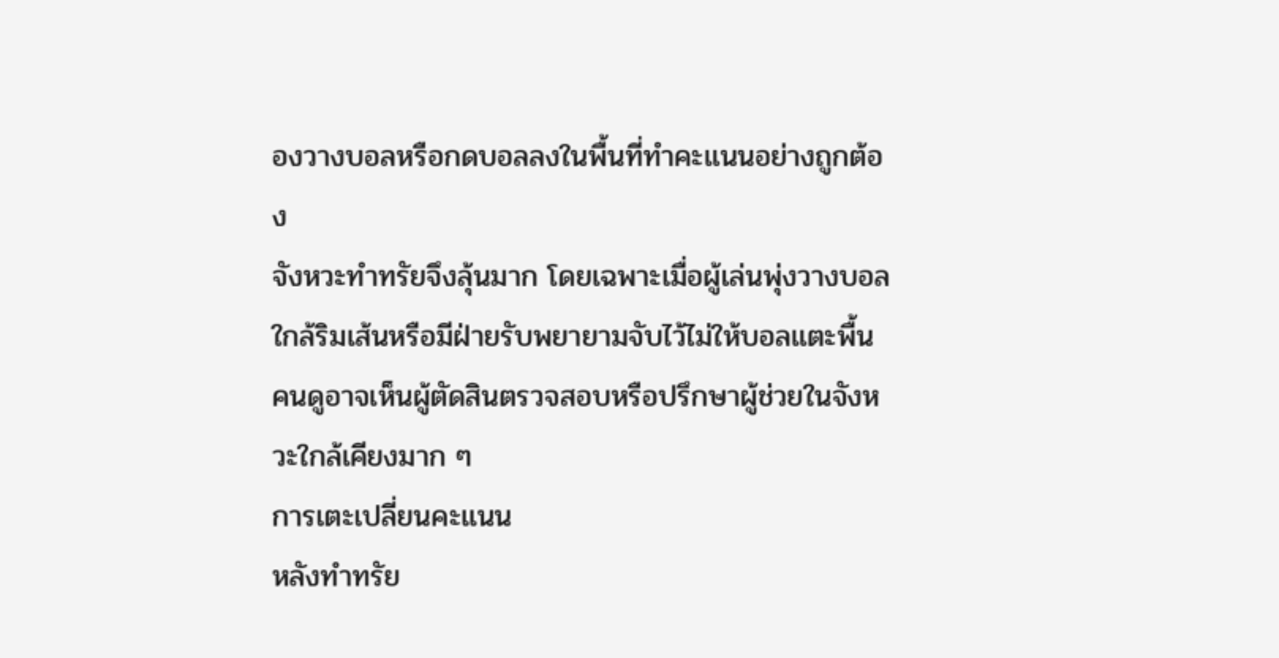องวางบอลหรือกดบอลลงในพื้นที่ทำคะแนนอย่างถูกต้อง
จังหวะทำทรัยจึงลุ้นมาก โดยเฉพาะเมื่อผู้เล่นพุ่งวางบอลใกล้ริมเส้นหรือมีฝ่ายรับพยายามจับไว้ไม่ให้บอลแตะพื้น คนดูอาจเห็นผู้ตัดสินตรวจสอบหรือปรึกษาผู้ช่วยในจังหวะใกล้เคียงมาก ๆ
การเตะเปลี่ยนคะแนน
หลังทำทรัย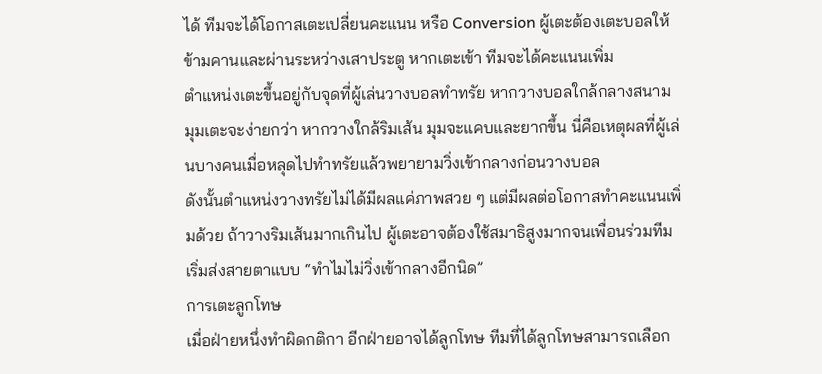ได้ ทีมจะได้โอกาสเตะเปลี่ยนคะแนน หรือ Conversion ผู้เตะต้องเตะบอลให้ข้ามคานและผ่านระหว่างเสาประตู หากเตะเข้า ทีมจะได้คะแนนเพิ่ม
ตำแหน่งเตะขึ้นอยู่กับจุดที่ผู้เล่นวางบอลทำทรัย หากวางบอลใกล้กลางสนาม มุมเตะจะง่ายกว่า หากวางใกล้ริมเส้น มุมจะแคบและยากขึ้น นี่คือเหตุผลที่ผู้เล่นบางคนเมื่อหลุดไปทำทรัยแล้วพยายามวิ่งเข้ากลางก่อนวางบอล
ดังนั้นตำแหน่งวางทรัยไม่ได้มีผลแค่ภาพสวย ๆ แต่มีผลต่อโอกาสทำคะแนนเพิ่มด้วย ถ้าวางริมเส้นมากเกินไป ผู้เตะอาจต้องใช้สมาธิสูงมากจนเพื่อนร่วมทีมเริ่มส่งสายตาแบบ “ทำไมไม่วิ่งเข้ากลางอีกนิด”
การเตะลูกโทษ
เมื่อฝ่ายหนึ่งทำผิดกติกา อีกฝ่ายอาจได้ลูกโทษ ทีมที่ได้ลูกโทษสามารถเลือก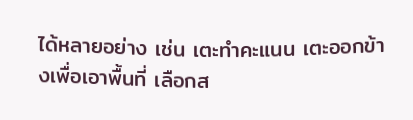ได้หลายอย่าง เช่น เตะทำคะแนน เตะออกข้างเพื่อเอาพื้นที่ เลือกส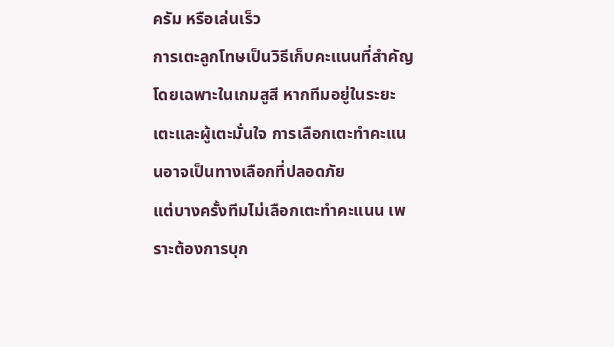ครัม หรือเล่นเร็ว
การเตะลูกโทษเป็นวิธีเก็บคะแนนที่สำคัญ โดยเฉพาะในเกมสูสี หากทีมอยู่ในระยะเตะและผู้เตะมั่นใจ การเลือกเตะทำคะแนนอาจเป็นทางเลือกที่ปลอดภัย
แต่บางครั้งทีมไม่เลือกเตะทำคะแนน เพราะต้องการบุก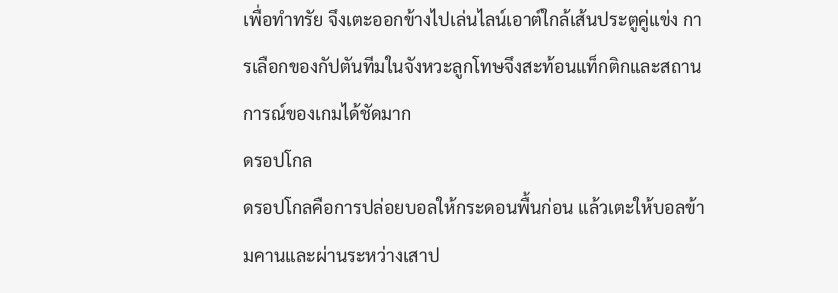เพื่อทำทรัย จึงเตะออกข้างไปเล่นไลน์เอาต์ใกล้เส้นประตูคู่แข่ง การเลือกของกัปตันทีมในจังหวะลูกโทษจึงสะท้อนแท็กติกและสถานการณ์ของเกมได้ชัดมาก
ดรอปโกล
ดรอปโกลคือการปล่อยบอลให้กระดอนพื้นก่อน แล้วเตะให้บอลข้ามคานและผ่านระหว่างเสาป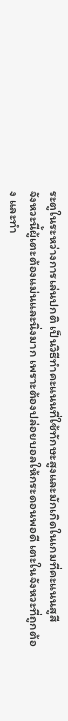ระตูในระหว่างการเล่นปกติ เป็นวิธีทำคะแนนที่ใช้ทักษะสูงและมักเกิดในเกมที่คะแนนสูสี
จังหวะนี้ผู้เตะต้องแม่นและนิ่งมาก เพราะต้องปล่อยบอลให้กระดอนพอดี เตะในจังหวะที่ถูกต้อง และทำ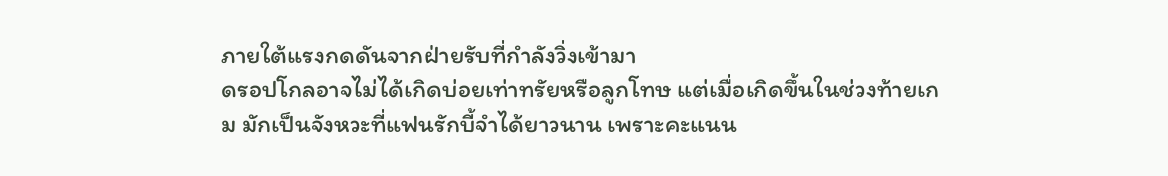ภายใต้แรงกดดันจากฝ่ายรับที่กำลังวิ่งเข้ามา
ดรอปโกลอาจไม่ได้เกิดบ่อยเท่าทรัยหรือลูกโทษ แต่เมื่อเกิดขึ้นในช่วงท้ายเกม มักเป็นจังหวะที่แฟนรักบี้จำได้ยาวนาน เพราะคะแนน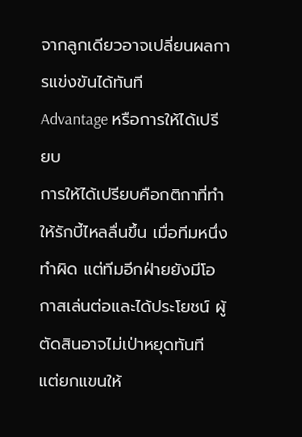จากลูกเดียวอาจเปลี่ยนผลการแข่งขันได้ทันที
Advantage หรือการให้ได้เปรียบ
การให้ได้เปรียบคือกติกาที่ทำให้รักบี้ไหลลื่นขึ้น เมื่อทีมหนึ่งทำผิด แต่ทีมอีกฝ่ายยังมีโอกาสเล่นต่อและได้ประโยชน์ ผู้ตัดสินอาจไม่เป่าหยุดทันที แต่ยกแขนให้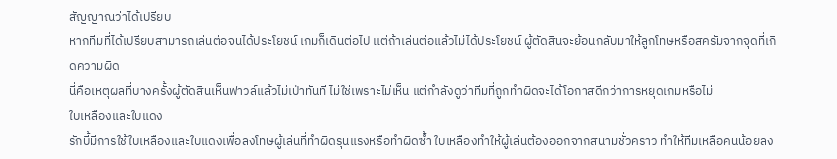สัญญาณว่าได้เปรียบ
หากทีมที่ได้เปรียบสามารถเล่นต่อจนได้ประโยชน์ เกมก็เดินต่อไป แต่ถ้าเล่นต่อแล้วไม่ได้ประโยชน์ ผู้ตัดสินจะย้อนกลับมาให้ลูกโทษหรือสครัมจากจุดที่เกิดความผิด
นี่คือเหตุผลที่บางครั้งผู้ตัดสินเห็นฟาวล์แล้วไม่เป่าทันที ไม่ใช่เพราะไม่เห็น แต่กำลังดูว่าทีมที่ถูกทำผิดจะได้โอกาสดีกว่าการหยุดเกมหรือไม่
ใบเหลืองและใบแดง
รักบี้มีการใช้ใบเหลืองและใบแดงเพื่อลงโทษผู้เล่นที่ทำผิดรุนแรงหรือทำผิดซ้ำ ใบเหลืองทำให้ผู้เล่นต้องออกจากสนามชั่วคราว ทำให้ทีมเหลือคนน้อยลง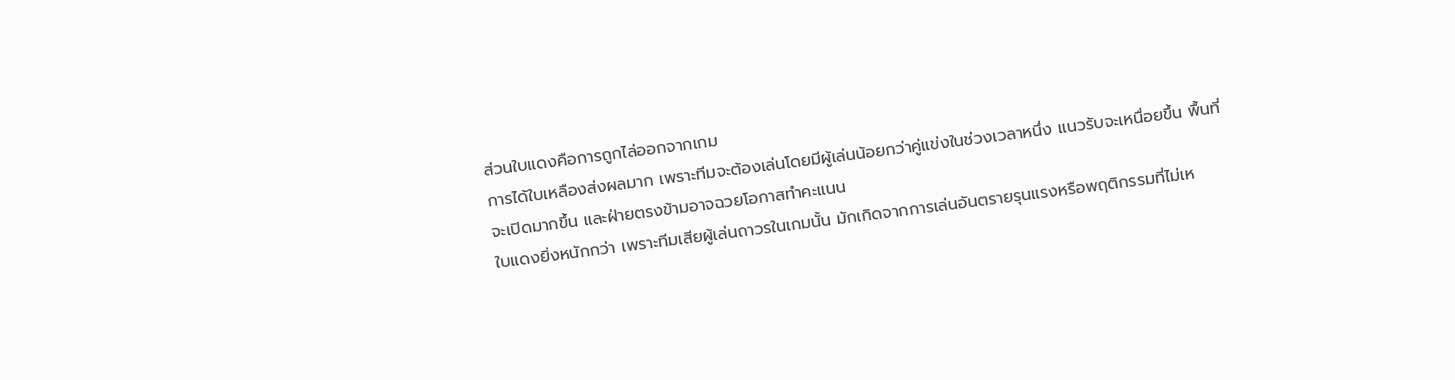ส่วนใบแดงคือการถูกไล่ออกจากเกม
การได้ใบเหลืองส่งผลมาก เพราะทีมจะต้องเล่นโดยมีผู้เล่นน้อยกว่าคู่แข่งในช่วงเวลาหนึ่ง แนวรับจะเหนื่อยขึ้น พื้นที่จะเปิดมากขึ้น และฝ่ายตรงข้ามอาจฉวยโอกาสทำคะแนน
ใบแดงยิ่งหนักกว่า เพราะทีมเสียผู้เล่นถาวรในเกมนั้น มักเกิดจากการเล่นอันตรายรุนแรงหรือพฤติกรรมที่ไม่เห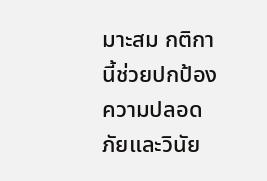มาะสม กติกานี้ช่วยปกป้องความปลอดภัยและวินัย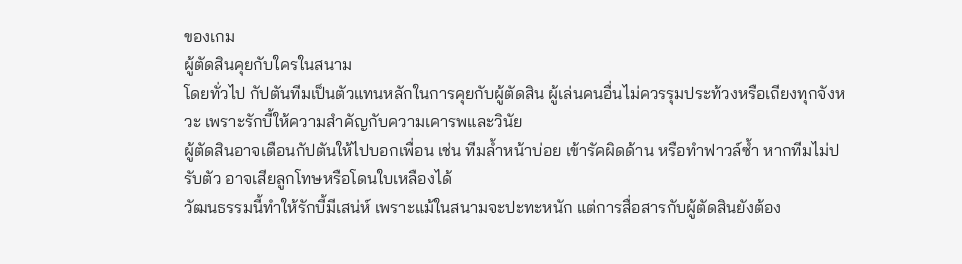ของเกม
ผู้ตัดสินคุยกับใครในสนาม
โดยทั่วไป กัปตันทีมเป็นตัวแทนหลักในการคุยกับผู้ตัดสิน ผู้เล่นคนอื่นไม่ควรรุมประท้วงหรือเถียงทุกจังหวะ เพราะรักบี้ให้ความสำคัญกับความเคารพและวินัย
ผู้ตัดสินอาจเตือนกัปตันให้ไปบอกเพื่อน เช่น ทีมล้ำหน้าบ่อย เข้ารัคผิดด้าน หรือทำฟาวล์ซ้ำ หากทีมไม่ปรับตัว อาจเสียลูกโทษหรือโดนใบเหลืองได้
วัฒนธรรมนี้ทำให้รักบี้มีเสน่ห์ เพราะแม้ในสนามจะปะทะหนัก แต่การสื่อสารกับผู้ตัดสินยังต้อง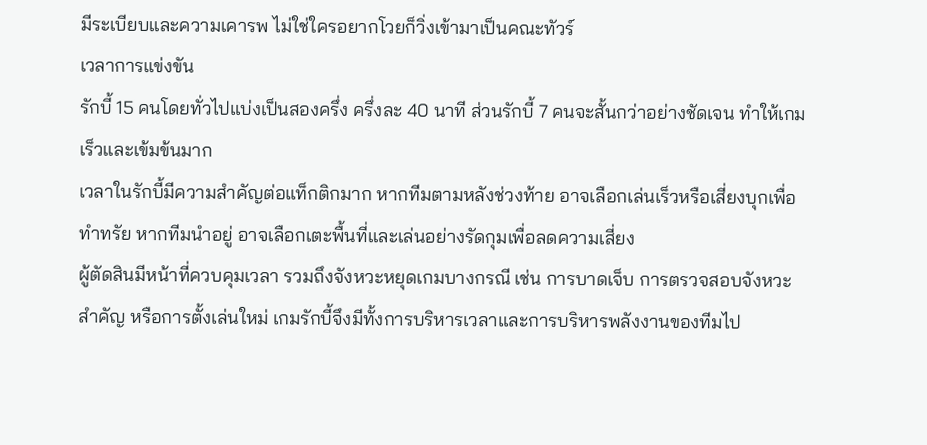มีระเบียบและความเคารพ ไม่ใช่ใครอยากโวยก็วิ่งเข้ามาเป็นคณะทัวร์
เวลาการแข่งขัน
รักบี้ 15 คนโดยทั่วไปแบ่งเป็นสองครึ่ง ครึ่งละ 40 นาที ส่วนรักบี้ 7 คนจะสั้นกว่าอย่างชัดเจน ทำให้เกมเร็วและเข้มข้นมาก
เวลาในรักบี้มีความสำคัญต่อแท็กติกมาก หากทีมตามหลังช่วงท้าย อาจเลือกเล่นเร็วหรือเสี่ยงบุกเพื่อทำทรัย หากทีมนำอยู่ อาจเลือกเตะพื้นที่และเล่นอย่างรัดกุมเพื่อลดความเสี่ยง
ผู้ตัดสินมีหน้าที่ควบคุมเวลา รวมถึงจังหวะหยุดเกมบางกรณี เช่น การบาดเจ็บ การตรวจสอบจังหวะสำคัญ หรือการตั้งเล่นใหม่ เกมรักบี้จึงมีทั้งการบริหารเวลาและการบริหารพลังงานของทีมไป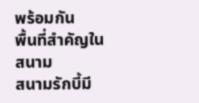พร้อมกัน
พื้นที่สำคัญในสนาม
สนามรักบี้มี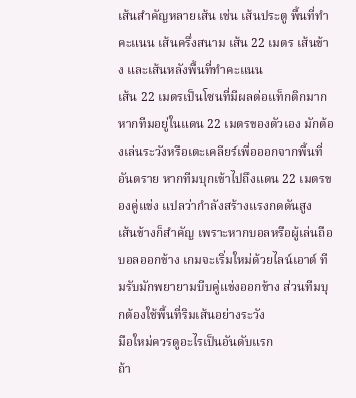เส้นสำคัญหลายเส้น เช่น เส้นประตู พื้นที่ทำคะแนน เส้นครึ่งสนาม เส้น 22 เมตร เส้นข้าง และเส้นหลังพื้นที่ทำคะแนน
เส้น 22 เมตรเป็นโซนที่มีผลต่อแท็กติกมาก หากทีมอยู่ในแดน 22 เมตรของตัวเอง มักต้องเล่นระวังหรือเตะเคลียร์เพื่อออกจากพื้นที่อันตราย หากทีมบุกเข้าไปถึงแดน 22 เมตรของคู่แข่ง แปลว่ากำลังสร้างแรงกดดันสูง
เส้นข้างก็สำคัญ เพราะหากบอลหรือผู้เล่นถือบอลออกข้าง เกมจะเริ่มใหม่ด้วยไลน์เอาต์ ทีมรับมักพยายามบีบคู่แข่งออกข้าง ส่วนทีมบุกต้องใช้พื้นที่ริมเส้นอย่างระวัง
มือใหม่ควรดูอะไรเป็นอันดับแรก
ถ้า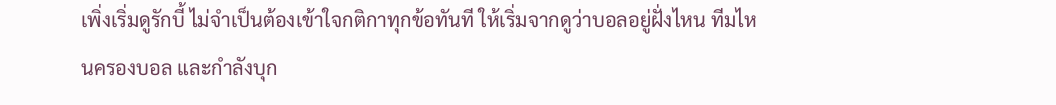เพิ่งเริ่มดูรักบี้ ไม่จำเป็นต้องเข้าใจกติกาทุกข้อทันที ให้เริ่มจากดูว่าบอลอยู่ฝั่งไหน ทีมไหนครองบอล และกำลังบุก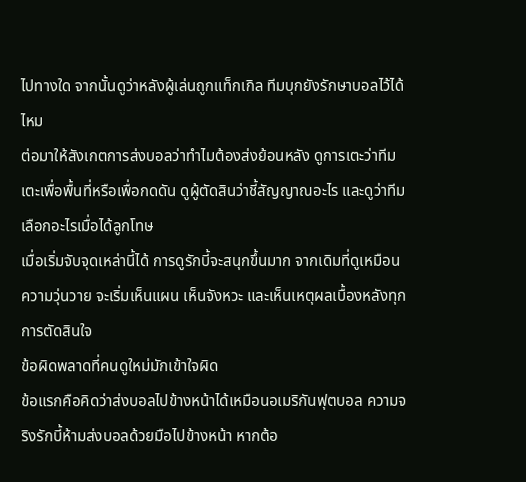ไปทางใด จากนั้นดูว่าหลังผู้เล่นถูกแท็กเกิล ทีมบุกยังรักษาบอลไว้ได้ไหม
ต่อมาให้สังเกตการส่งบอลว่าทำไมต้องส่งย้อนหลัง ดูการเตะว่าทีมเตะเพื่อพื้นที่หรือเพื่อกดดัน ดูผู้ตัดสินว่าชี้สัญญาณอะไร และดูว่าทีมเลือกอะไรเมื่อได้ลูกโทษ
เมื่อเริ่มจับจุดเหล่านี้ได้ การดูรักบี้จะสนุกขึ้นมาก จากเดิมที่ดูเหมือนความวุ่นวาย จะเริ่มเห็นแผน เห็นจังหวะ และเห็นเหตุผลเบื้องหลังทุกการตัดสินใจ
ข้อผิดพลาดที่คนดูใหม่มักเข้าใจผิด
ข้อแรกคือคิดว่าส่งบอลไปข้างหน้าได้เหมือนอเมริกันฟุตบอล ความจริงรักบี้ห้ามส่งบอลด้วยมือไปข้างหน้า หากต้อ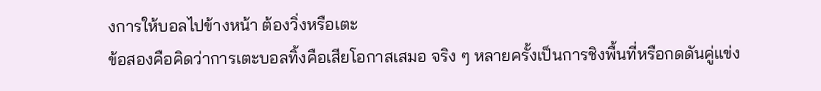งการให้บอลไปข้างหน้า ต้องวิ่งหรือเตะ
ข้อสองคือคิดว่าการเตะบอลทิ้งคือเสียโอกาสเสมอ จริง ๆ หลายครั้งเป็นการชิงพื้นที่หรือกดดันคู่แข่ง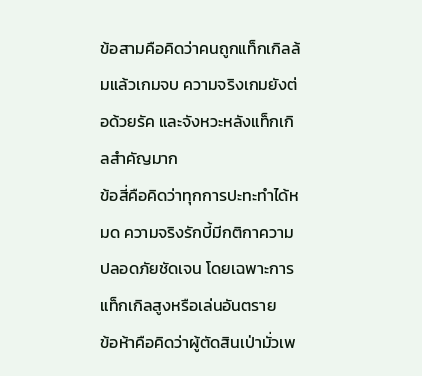ข้อสามคือคิดว่าคนถูกแท็กเกิลล้มแล้วเกมจบ ความจริงเกมยังต่อด้วยรัค และจังหวะหลังแท็กเกิลสำคัญมาก
ข้อสี่คือคิดว่าทุกการปะทะทำได้หมด ความจริงรักบี้มีกติกาความปลอดภัยชัดเจน โดยเฉพาะการแท็กเกิลสูงหรือเล่นอันตราย
ข้อห้าคือคิดว่าผู้ตัดสินเป่ามั่วเพ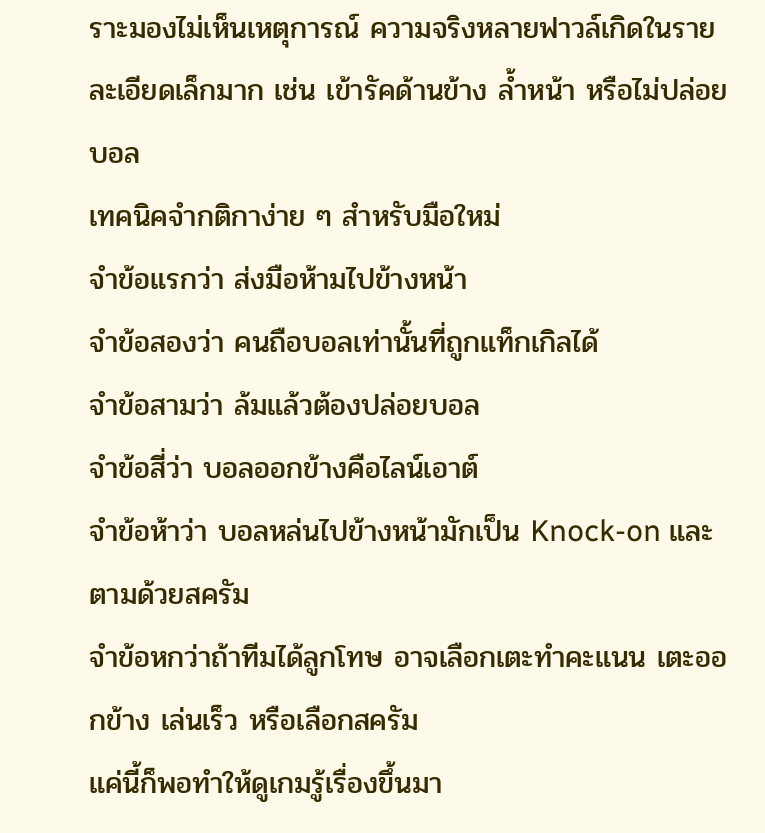ราะมองไม่เห็นเหตุการณ์ ความจริงหลายฟาวล์เกิดในรายละเอียดเล็กมาก เช่น เข้ารัคด้านข้าง ล้ำหน้า หรือไม่ปล่อยบอล
เทคนิคจำกติกาง่าย ๆ สำหรับมือใหม่
จำข้อแรกว่า ส่งมือห้ามไปข้างหน้า
จำข้อสองว่า คนถือบอลเท่านั้นที่ถูกแท็กเกิลได้
จำข้อสามว่า ล้มแล้วต้องปล่อยบอล
จำข้อสี่ว่า บอลออกข้างคือไลน์เอาต์
จำข้อห้าว่า บอลหล่นไปข้างหน้ามักเป็น Knock-on และตามด้วยสครัม
จำข้อหกว่าถ้าทีมได้ลูกโทษ อาจเลือกเตะทำคะแนน เตะออกข้าง เล่นเร็ว หรือเลือกสครัม
แค่นี้ก็พอทำให้ดูเกมรู้เรื่องขึ้นมา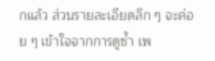กแล้ว ส่วนรายละเอียดลึก ๆ จะค่อย ๆ เข้าใจจากการดูซ้ำ เพ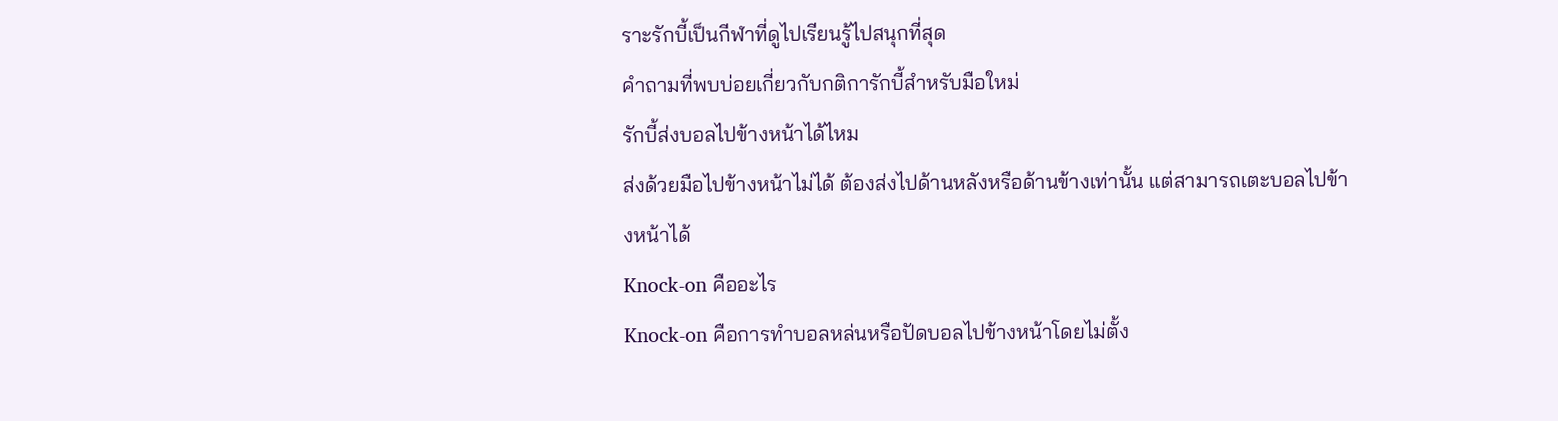ราะรักบี้เป็นกีฬาที่ดูไปเรียนรู้ไปสนุกที่สุด
คำถามที่พบบ่อยเกี่ยวกับกติการักบี้สำหรับมือใหม่
รักบี้ส่งบอลไปข้างหน้าได้ไหม
ส่งด้วยมือไปข้างหน้าไม่ได้ ต้องส่งไปด้านหลังหรือด้านข้างเท่านั้น แต่สามารถเตะบอลไปข้างหน้าได้
Knock-on คืออะไร
Knock-on คือการทำบอลหล่นหรือปัดบอลไปข้างหน้าโดยไม่ตั้ง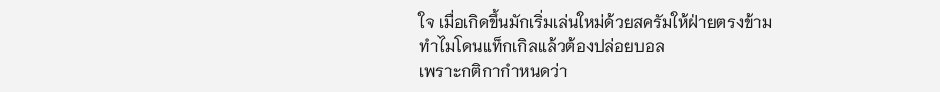ใจ เมื่อเกิดขึ้นมักเริ่มเล่นใหม่ด้วยสครัมให้ฝ่ายตรงข้าม
ทำไมโดนแท็กเกิลแล้วต้องปล่อยบอล
เพราะกติกากำหนดว่า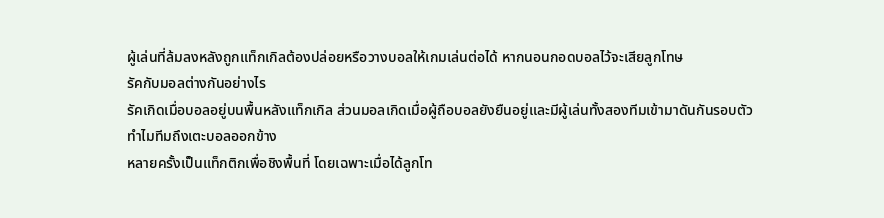ผู้เล่นที่ล้มลงหลังถูกแท็กเกิลต้องปล่อยหรือวางบอลให้เกมเล่นต่อได้ หากนอนกอดบอลไว้จะเสียลูกโทษ
รัคกับมอลต่างกันอย่างไร
รัคเกิดเมื่อบอลอยู่บนพื้นหลังแท็กเกิล ส่วนมอลเกิดเมื่อผู้ถือบอลยังยืนอยู่และมีผู้เล่นทั้งสองทีมเข้ามาดันกันรอบตัว
ทำไมทีมถึงเตะบอลออกข้าง
หลายครั้งเป็นแท็กติกเพื่อชิงพื้นที่ โดยเฉพาะเมื่อได้ลูกโท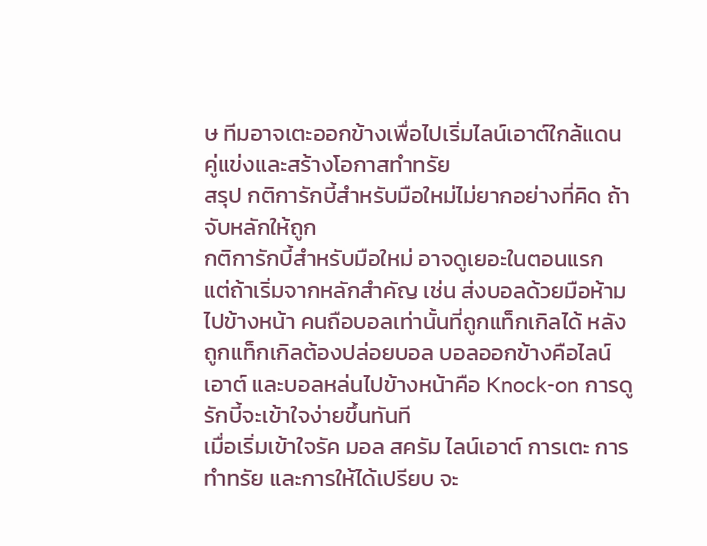ษ ทีมอาจเตะออกข้างเพื่อไปเริ่มไลน์เอาต์ใกล้แดนคู่แข่งและสร้างโอกาสทำทรัย
สรุป กติการักบี้สำหรับมือใหม่ไม่ยากอย่างที่คิด ถ้าจับหลักให้ถูก
กติการักบี้สำหรับมือใหม่ อาจดูเยอะในตอนแรก แต่ถ้าเริ่มจากหลักสำคัญ เช่น ส่งบอลด้วยมือห้ามไปข้างหน้า คนถือบอลเท่านั้นที่ถูกแท็กเกิลได้ หลังถูกแท็กเกิลต้องปล่อยบอล บอลออกข้างคือไลน์เอาต์ และบอลหล่นไปข้างหน้าคือ Knock-on การดูรักบี้จะเข้าใจง่ายขึ้นทันที
เมื่อเริ่มเข้าใจรัค มอล สครัม ไลน์เอาต์ การเตะ การทำทรัย และการให้ได้เปรียบ จะ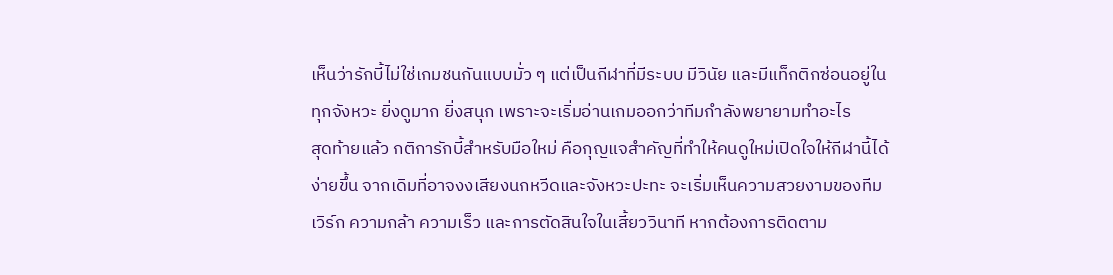เห็นว่ารักบี้ไม่ใช่เกมชนกันแบบมั่ว ๆ แต่เป็นกีฬาที่มีระบบ มีวินัย และมีแท็กติกซ่อนอยู่ในทุกจังหวะ ยิ่งดูมาก ยิ่งสนุก เพราะจะเริ่มอ่านเกมออกว่าทีมกำลังพยายามทำอะไร
สุดท้ายแล้ว กติการักบี้สำหรับมือใหม่ คือกุญแจสำคัญที่ทำให้คนดูใหม่เปิดใจให้กีฬานี้ได้ง่ายขึ้น จากเดิมที่อาจงงเสียงนกหวีดและจังหวะปะทะ จะเริ่มเห็นความสวยงามของทีมเวิร์ก ความกล้า ความเร็ว และการตัดสินใจในเสี้ยววินาที หากต้องการติดตาม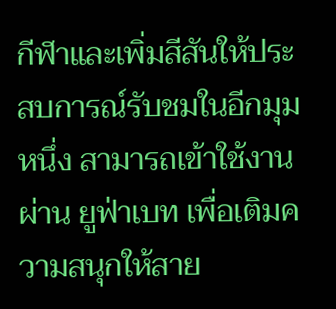กีฬาและเพิ่มสีสันให้ประสบการณ์รับชมในอีกมุมหนึ่ง สามารถเข้าใช้งานผ่าน ยูฟ่าเบท เพื่อเติมความสนุกให้สาย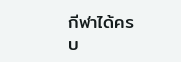กีฬาได้ครบ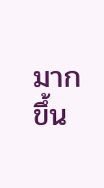มากขึ้น